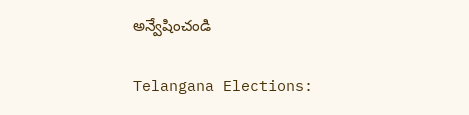అన్వేషించండి

Telangana Elections: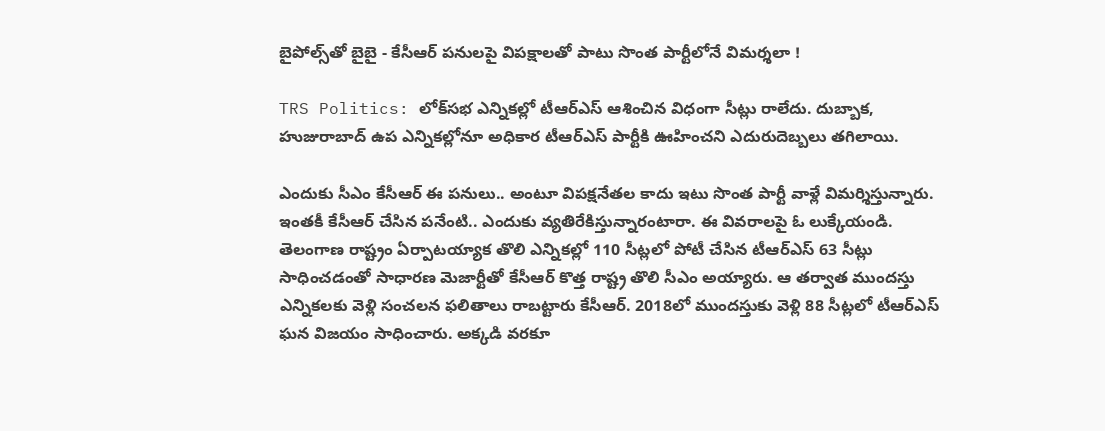బైపోల్స్‌‌తో బైబై - కేసీఆర్ పనులపై విపక్షాలతో పాటు సొంత పార్టీలోనే విమర్శలా !

TRS Politics: లోక్‌సభ ఎన్నికల్లో టీఆర్ఎస్ ఆశించిన విధంగా సీట్లు రాలేదు. దుబ్బాక, హుజురాబాద్ ఉప ఎన్నికల్లోనూ అధికార టీఆర్ఎస్ పార్టీకి ఊహించని ఎదురుదెబ్బలు తగిలాయి.

ఎందుకు సీఎం కేసీఆర్ ఈ పనులు.. అంటూ విపక్షనేతల కాదు ఇటు సొంత పార్టీ వాళ్లే విమర్శిస్తున్నారు. ఇంతకీ కేసీఆర్‌ చేసిన పనేంటి.. ఎందుకు వ్యతిరేకిస్తున్నారంటారా. ఈ వివరాలపై ఓ లుక్కేయండి. తెలంగాణ రాష్ట్రం ఏర్పాటయ్యాక తొలి ఎన్నికల్లో 110 సీట్లలో పోటీ చేసిన టీఆర్ఎస్ 63 సీట్లు సాధించడంతో సాధారణ మెజార్టీతో కేసీఆర్‌ కొత్త రాష్ట్ర తొలి సీఎం అయ్యారు. ఆ తర్వాత ముందస్తు ఎన్నికలకు వెళ్లి సంచలన ఫలితాలు రాబట్టారు కేసీఆర్. 2018లో ముందస్తుకు వెళ్లి 88 సీట్లలో టీఆర్ఎస్ ఘన విజయం సాధించారు. అక్కడి వరకూ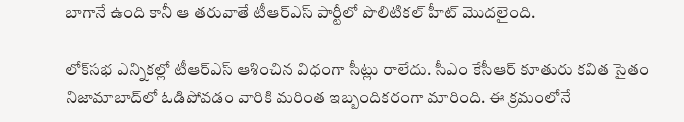బాగానే ఉంది కానీ ఆ తరువాతే టీఆర్ఎస్ పార్టీలో పొలిటికల్ హీట్ మొదలైంది.

లోక్‌సభ ఎన్నికల్లో టీఆర్ఎస్ ఆశించిన విధంగా సీట్లు రాలేదు. సీఎం కేసీఆర్‌ కూతురు కవిత సైతం నిజామాబాద్‌లో ఓడిపోవడం వారికి మరింత ఇబ్బందికరంగా మారింది. ఈ క్రమంలోనే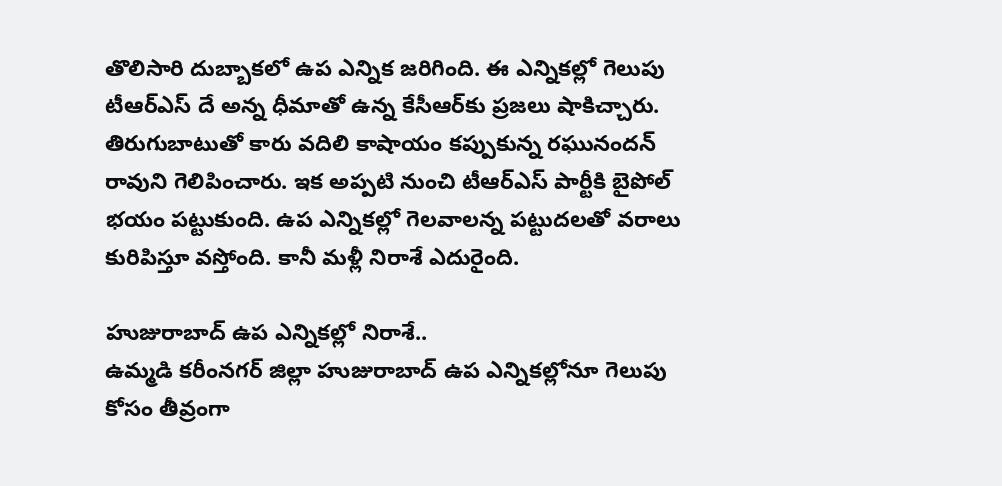తొలిసారి దుబ్బాకలో ఉప ఎన్నిక జరిగింది. ఈ ఎన్నికల్లో గెలుపు టీఆర్‌ఎస్‌ దే అన్న ధీమాతో ఉన్న కేసీఆర్‌‌కు ప్రజలు షాకిచ్చారు. తిరుగుబాటుతో కారు వదిలి కాషాయం కప్పుకున్న రఘునందన్‌ రావుని గెలిపించారు. ఇక అప్పటి నుంచి టీఆర్‌ఎస్‌ పార్టీకి బైపోల్‌ భయం పట్టుకుంది. ఉప ఎన్నికల్లో గెలవాలన్న పట్టుదలతో వరాలు కురిపిస్తూ వస్తోంది. కానీ మళ్లీ నిరాశే ఎదురైంది.

హుజురాబాద్‌ ఉప ఎన్నికల్లో నిరాశే..
ఉమ్మడి కరీంనగర్ జిల్లా హుజురాబాద్‌ ఉప ఎన్నికల్లోనూ గెలుపు కోసం తీవ్రంగా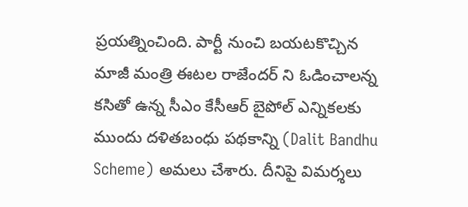ప్రయత్నించింది. పార్టీ నుంచి బయటకొచ్చిన మాజీ మంత్రి ఈటల రాజేందర్‌ ని ఓడించాలన్న కసితో ఉన్న సీఎం కేసీఆర్‌ బైపోల్‌ ఎన్నికలకు ముందు దళితబంధు పథకాన్ని (Dalit Bandhu Scheme) అమలు చేశారు. దీనిపై విమర్శలు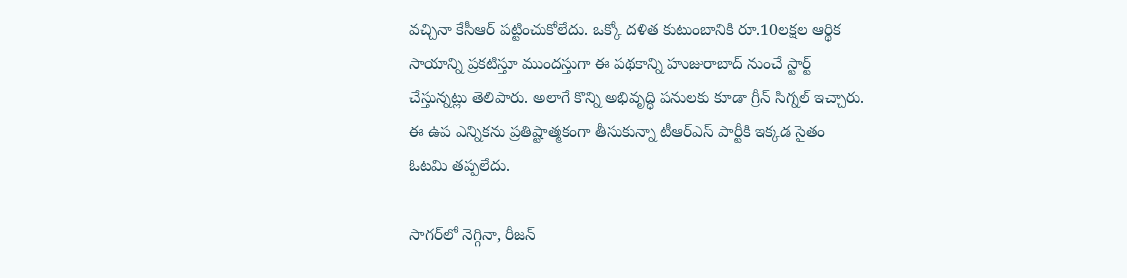వచ్చినా కేసీఆర్ పట్టించుకోలేదు. ఒక్కో దళిత కుటుంబానికి రూ.10లక్షల ఆర్థిక సాయాన్ని ప్రకటిస్తూ ముందస్తుగా ఈ పథకాన్ని హుజురాబాద్‌ నుంచే స్టార్ట్‌ చేస్తున్నట్లు తెలిపారు. అలాగే కొన్ని అభివృద్ధి పనులకు కూడా గ్రీన్‌ సిగ్నల్‌ ఇచ్చారు. ఈ ఉప ఎన్నికను ప్రతిష్టాత్మకంగా తీసుకున్నా టీఆర్‌ఎస్‌ పార్టీకి ఇక్కడ సైతం ఓటమి తప్పలేదు.

సాగర్‌లో నెగ్గినా, రీజన్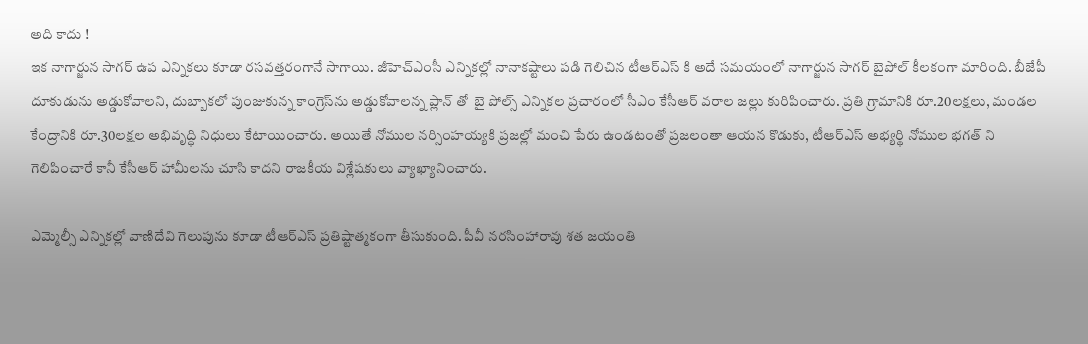అది కాదు !
ఇక నాగార్జున సాగర్‌ ఉప ఎన్నికలు కూడా రసవత్తరంగానే సాగాయి. జీహెచ్‌ఎంసీ ఎన్నికల్లో నానాకష్టాలు పడి గెలిచిన టీఆర్‌ఎస్‌ కి అదే సమయంలో నాగార్జున సాగర్‌ బైపోల్‌ కీలకంగా మారింది. బీజేపీ దూకుడును అడ్డుకోవాలని, దుబ్బాకలో పుంజుకున్న కాంగ్రెస్‌‌ను అడ్డుకోవాలన్న ప్లాన్‌ తో  బై పోల్స్‌ ఎన్నికల ప్రచారంలో సీఎం కేసీఆర్‌ వరాల జల్లు కురిపించారు. ప్రతి గ్రామానికి రూ.20లక్షలు, మండల కేంద్రానికి రూ.30లక్షల అభివృద్ధి నిధులు కేటాయించారు. అయితే నోముల నర్సింహయ్యకి ప్రజల్లో మంచి పేరు ఉండటంతో ప్రజలంతా ఆయన కొడుకు, టీఆర్ఎస్ అభ్యర్థి నోముల భగత్‌ ని గెలిపించారే కానీ కేసీఆర్‌ హామీలను చూసి కాదని రాజకీయ విశ్లేషకులు వ్యాఖ్యానించారు.

ఎమ్మెల్సీ ఎన్నికల్లో వాణిదేవి గెలుపును కూడా టీఆర్‌ఎస్‌ ప్రతిష్టాత్మకంగా తీసుకుంది. పీవీ నరసింహారావు శత జయంతి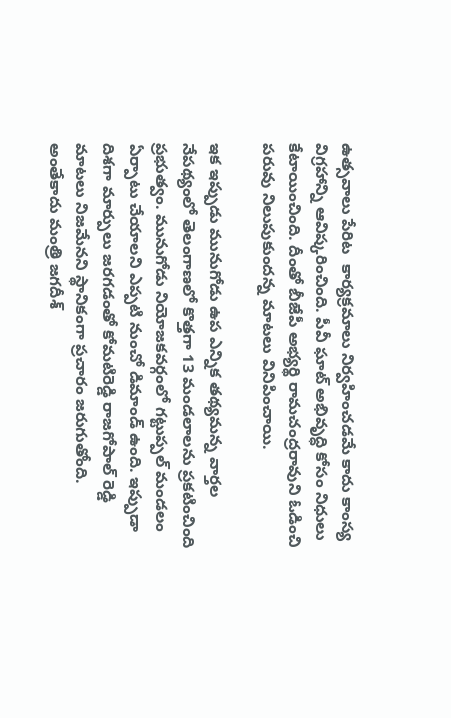ఉత్సవాలు పేరిట  కార్యక్రమాలు నిర్వహించడమే కాదు కాంస్య విగ్రహాన్ని ఆవిష్కరించింది. పీవీ ఘాట్‌ అభివృద్ధి కోసం నిధులు కేటాయించింది. దీంతో బీజేపీ అభ్యర్థి రామచంద్రరావుని ఓడించి పరువు నిలుపుకుందన్న మాటలు వినిపించాయి.

ఇక ఇప్పుడు మునుగోడు ఉప ఎన్నిక తథ్యమన్న వార్తల నేపథ్యంలో తెలంగాణలో కొత్తగా 13 మండలాలను ప్రకటించింది ప్రభుత్వం. మునుగోడు నియోజకవర్గంలో గట్టుప్పల్‌ మండలం ఏర్పాటు చేయాలని ఎప్పటి నుంచో డిమాండ్‌ ఉంది. ఇప్పుడా దిశగా మార్పులు జరగడంతో కోమటిరెడ్డి రాజగోపాల్‌ రెడ్డి మాటలు నిజమేనని స్థానికంగా ప్రచారం జరుగుతోంది. అంతేకాదు మంత్రి జగదీశ్‌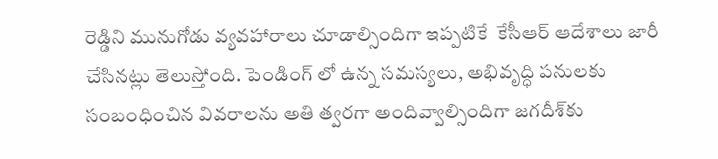రెడ్డిని మునుగోడు వ్యవహారాలు చూడాల్సిందిగా ఇప్పటికే  కేసీఆర్‌ ఆదేశాలు జారీ చేసినట్లు తెలుస్తోంది. పెండింగ్‌ లో ఉన్న సమస్యలు, అభివృద్ధి పనులకు సంబంధించిన వివరాలను అతి త్వరగా అందివ్వాల్సిందిగా జగదీశ్‌‌కు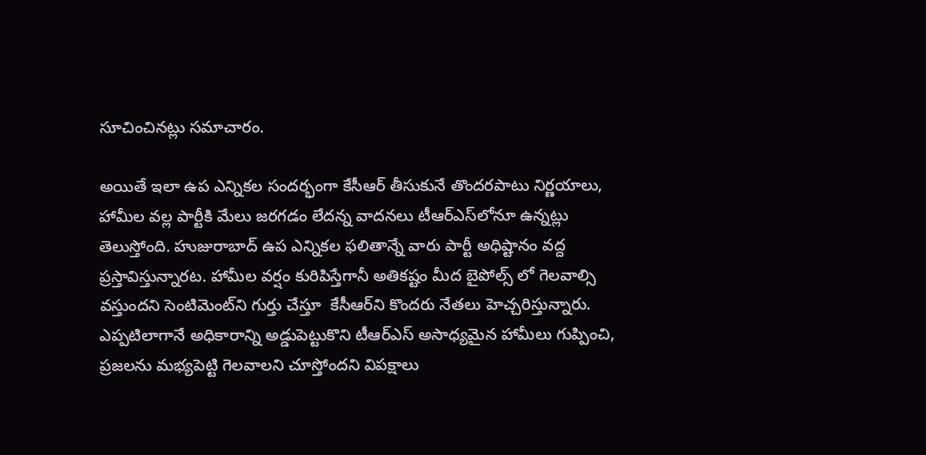సూచించినట్లు సమాచారం.

అయితే ఇలా ఉప ఎన్నికల సందర్భంగా కేసీఆర్‌ తీసుకునే తొందరపాటు నిర్ణయాలు, హామీల వల్ల పార్టీకి మేలు జరగడం లేదన్న వాదనలు టీఆర్ఎస్‌లోనూ ఉన్నట్లు తెలుస్తోంది. హుజురాబాద్ ఉప ఎన్నికల ఫలితాన్నే వారు పార్టీ అధిష్టానం వద్ద ప్రస్తావిస్తున్నారట. హామీల వర్షం కురిపిస్తేగానీ అతికష్టం మీద బైపోల్స్‌ లో గెలవాల్సి వస్తుందని సెంటిమెంట్‌‌ని గుర్తు చేస్తూ  కేసీఆర్‌‌ని కొందరు నేతలు హెచ్చరిస్తున్నారు. ఎప్పటిలాగానే అధికారాన్ని అడ్డుపెట్టుకొని టీఆర్ఎస్ అసాధ్యమైన హామీలు గుప్పించి, ప్రజలను మభ్యపెట్టి గెలవాలని చూస్తోందని విపక్షాలు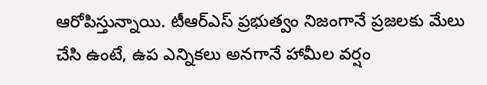ఆరోపిస్తున్నాయి. టీఆర్ఎస్ ప్రభుత్వం నిజంగానే ప్రజలకు మేలు చేసి ఉంటే, ఉప ఎన్నికలు అనగానే హామీల వర్షం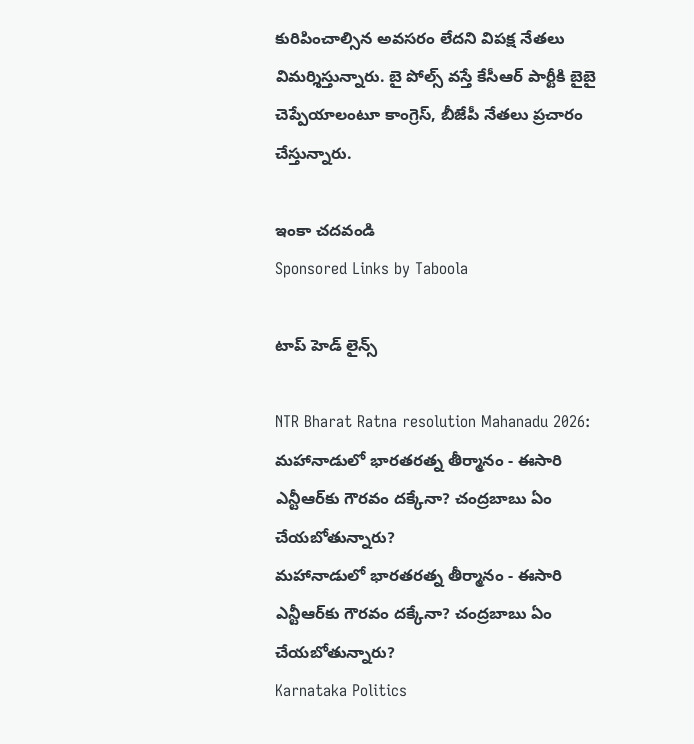కురిపించాల్సిన అవసరం లేదని విపక్ష నేతలు విమర్శిస్తున్నారు. బై పోల్స్ వస్తే కేసీఆర్ పార్టీకి బైబై చెప్పేయాలంటూ కాంగ్రెస్, బీజేపీ నేతలు ప్రచారం చేస్తున్నారు.

ఇంకా చదవండి
Sponsored Links by Taboola

టాప్ హెడ్ లైన్స్

NTR Bharat Ratna resolution Mahanadu 2026: మహానాడులో భారతరత్న తీర్మానం - ఈసారి ఎన్టీఆర్‌కు గౌరవం దక్కేనా? చంద్రబాబు ఏం చేయబోతున్నారు?
మహానాడులో భారతరత్న తీర్మానం - ఈసారి ఎన్టీఆర్‌కు గౌరవం దక్కేనా? చంద్రబాబు ఏం చేయబోతున్నారు?
Karnataka Politics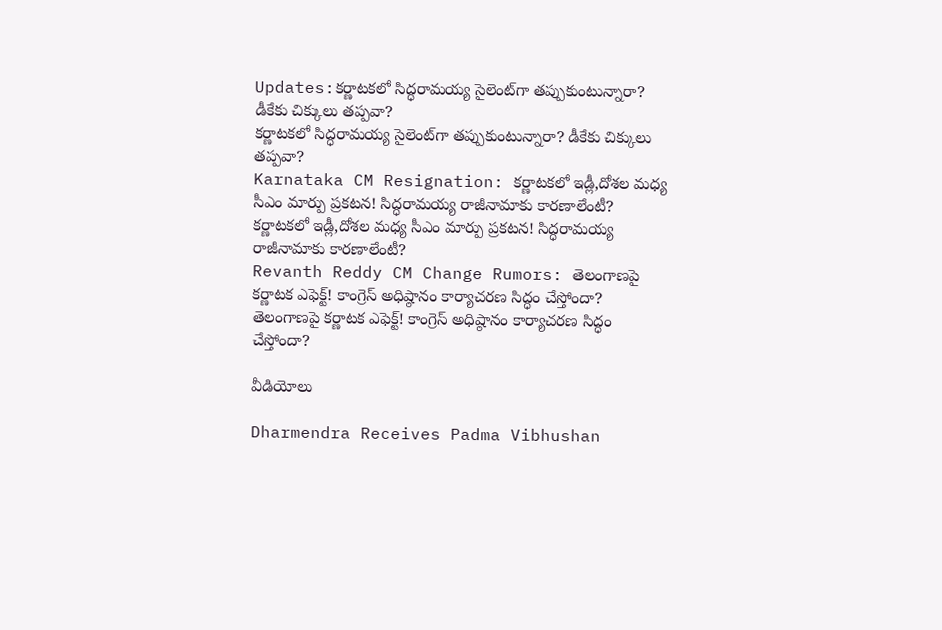Updates:కర్ణాటకలో సిద్ధరామయ్య సైలెంట్‌గా తప్పుకుంటున్నారా? డీకేకు చిక్కులు తప్పవా?
కర్ణాటకలో సిద్ధరామయ్య సైలెంట్‌గా తప్పుకుంటున్నారా? డీకేకు చిక్కులు తప్పవా?
Karnataka CM Resignation: కర్ణాటకలో ఇడ్లీ,దోశల మధ్య సీఎం మార్పు ప్రకటన! సిద్ధరామయ్య రాజీనామాకు కారణాలేంటీ?
కర్ణాటకలో ఇడ్లీ,దోశల మధ్య సీఎం మార్పు ప్రకటన! సిద్ధరామయ్య రాజీనామాకు కారణాలేంటీ?
Revanth Reddy CM Change Rumors: తెలంగాణపై కర్ణాటక ఎఫెక్ట్! కాంగ్రెస్ అధిష్ఠానం కార్యాచరణ సిద్ధం చేస్తోందా?
తెలంగాణపై కర్ణాటక ఎఫెక్ట్! కాంగ్రెస్ అధిష్ఠానం కార్యాచరణ సిద్ధం చేస్తోందా?

వీడియోలు

Dharmendra Receives Padma Vibhushan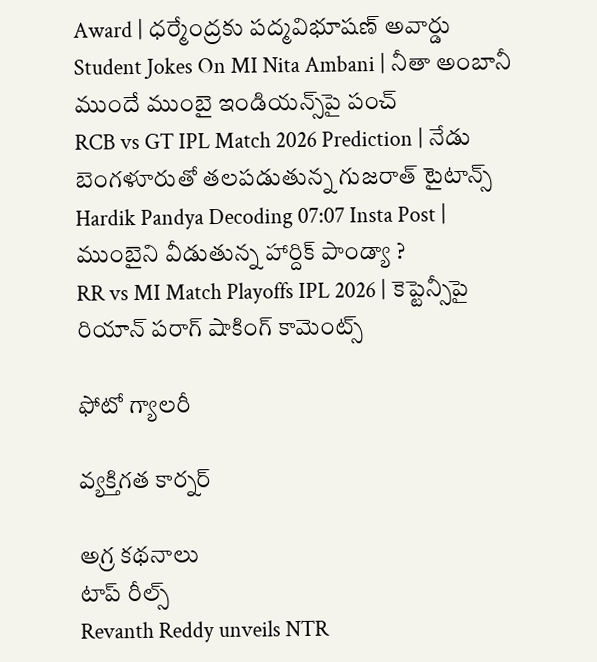Award | ధర్మేంద్రకు పద్మవిభూషణ్ అవార్డు
Student Jokes On MI Nita Ambani | నీతా అంబానీ ముందే ముంబై ఇండియన్స్‌పై పంచ్
RCB vs GT IPL Match 2026 Prediction | నేడు బెంగళూరుతో తలపడుతున్న గుజరాత్ టైటాన్స్
Hardik Pandya Decoding 07:07 Insta Post | ముంబైని వీడుతున్న హార్దిక్ పాండ్యా ?
RR vs MI Match Playoffs IPL 2026 | కెప్టెన్సీపై రియాన్ పరాగ్ షాకింగ్ కామెంట్స్

ఫోటో గ్యాలరీ

వ్యక్తిగత కార్నర్

అగ్ర కథనాలు
టాప్ రీల్స్
Revanth Reddy unveils NTR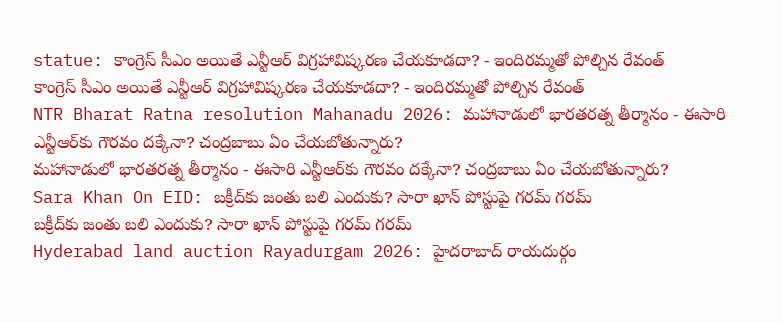statue: కాంగ్రెస్ సీఎం అయితే ఎన్టీఆర్ విగ్రహావిష్కరణ చేయకూడదా? - ఇందిరమ్మతో పోల్చిన రేవంత్
కాంగ్రెస్ సీఎం అయితే ఎన్టీఆర్ విగ్రహావిష్కరణ చేయకూడదా? - ఇందిరమ్మతో పోల్చిన రేవంత్
NTR Bharat Ratna resolution Mahanadu 2026: మహానాడులో భారతరత్న తీర్మానం - ఈసారి ఎన్టీఆర్‌కు గౌరవం దక్కేనా? చంద్రబాబు ఏం చేయబోతున్నారు?
మహానాడులో భారతరత్న తీర్మానం - ఈసారి ఎన్టీఆర్‌కు గౌరవం దక్కేనా? చంద్రబాబు ఏం చేయబోతున్నారు?
Sara Khan On EID: బక్రీద్‌కు జంతు బలి ఎందుకు? సారా ఖాన్ పోస్టుపై గరమ్ గరమ్
బక్రీద్‌కు జంతు బలి ఎందుకు? సారా ఖాన్ పోస్టుపై గరమ్ గరమ్
Hyderabad land auction Rayadurgam 2026: హైదరాబాద్ రాయదుర్గం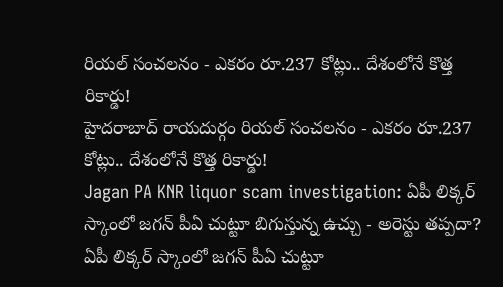రియల్ సంచలనం - ఎకరం రూ.237 కోట్లు.. దేశంలోనే కొత్త రికార్డు!
హైదరాబాద్ రాయదుర్గం రియల్ సంచలనం - ఎకరం రూ.237 కోట్లు.. దేశంలోనే కొత్త రికార్డు!
Jagan PA KNR liquor scam investigation: ఏపీ లిక్కర్ స్కాంలో జగన్ పీఏ చుట్టూ బిగుస్తున్న ఉచ్చు - అరెస్టు తప్పదా?
ఏపీ లిక్కర్ స్కాంలో జగన్ పీఏ చుట్టూ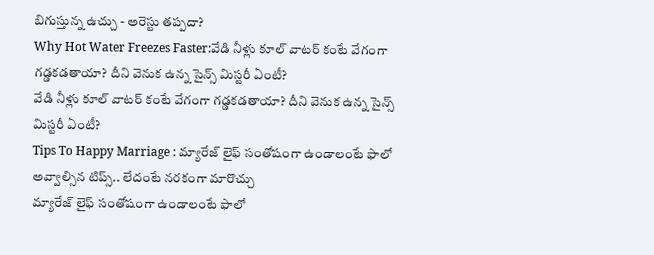బిగుస్తున్న ఉచ్చు - అరెస్టు తప్పదా?
Why Hot Water Freezes Faster:వేడి నీళ్లు కూల్ వాటర్ కంటే వేగంగా గడ్డకడతాయా? దీని వెనుక ఉన్న సైన్స్ మిస్టరీ ఏంటీ?
వేడి నీళ్లు కూల్ వాటర్ కంటే వేగంగా గడ్డకడతాయా? దీని వెనుక ఉన్న సైన్స్ మిస్టరీ ఏంటీ?
Tips To Happy Marriage : మ్యారేజ్ లైఫ్ సంతోషంగా ఉండాలంటే ఫాలో అవ్వాల్సిన టిప్స్.. లేదంటే నరకంగా మారొచ్చు
మ్యారేజ్ లైఫ్ సంతోషంగా ఉండాలంటే ఫాలో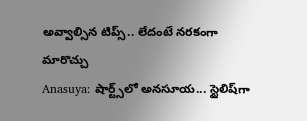అవ్వాల్సిన టిప్స్.. లేదంటే నరకంగా మారొచ్చు
Anasuya: షార్ట్స్‌లో అనసూయ... స్టైలిష్‌గా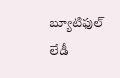బ్యూటిఫుల్ లేడీ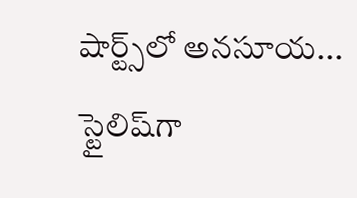షార్ట్స్‌లో అనసూయ... స్టైలిష్‌గా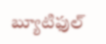బ్యూటిఫుల్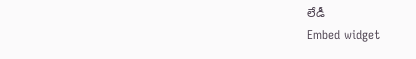లేడీ
Embed widget